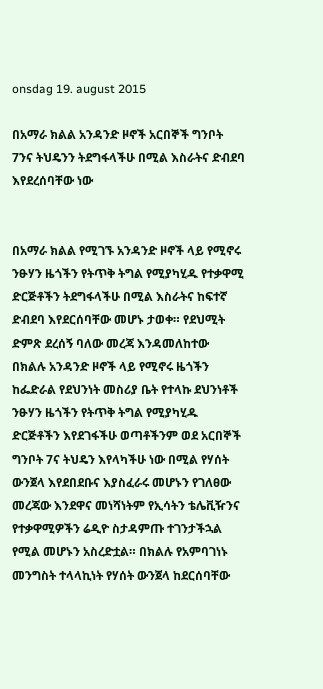onsdag 19. august 2015

በአማራ ክልል አንዳንድ ዞኖች አርበኞች ግንቦት 7ንና ትህዴንን ትደግፋላችሁ በሚል እስራትና ድብደባ እየደረሰባቸው ነው


በአማራ ክልል የሚገኙ አንዳንድ ዞኖች ላይ የሚኖሩ ንፁሃን ዜጎችን የትጥቅ ትግል የሚያካሂዱ የተቃዋሚ ድርጅቶችን ትደግፋላችሁ በሚል እስራትና ከፍተኛ ድብደባ እየደርሰባቸው መሆኑ ታወቀ። የደህሚት ድምጽ ደረሰኝ ባለው መረጃ እንዳመለከተው በክልሉ አንዳንድ ዞኖች ላይ የሚኖሩ ዜጎችን ከፌድራል የደህንነት መስሪያ ቤት የተላኩ ደህንነቶች ንፁሃን ዜጎችን የትጥቅ ትግል የሚያካሂዱ ድርጅቶችን እየደገፋችሁ ወጣቶችንም ወደ አርበኞች ግንቦት 7ና ትህዴን እየላካችሁ ነው በሚል የሃሰት ውንጀላ እየደበደቡና እያስፈራሩ መሆኑን የገለፀው መረጃው እንደዋና መነሻነትም የኢሳትን ቴሌቪዥንና የተቃዋሚዎችን ሬዲዮ ስታዳምጡ ተገንታችኋል የሚል መሆኑን አስረድቷል። በክልሉ የአምባገነኑ መንግስት ተላላኪነት የሃሰት ውንጀላ ከደርሰባቸው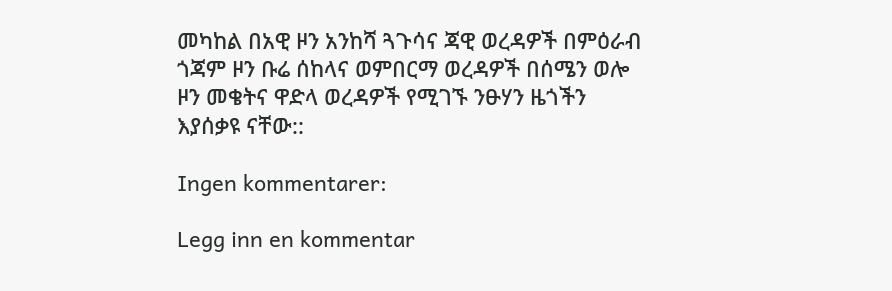መካከል በአዊ ዞን አንከሻ ጓጉሳና ጃዊ ወረዳዎች በምዕራብ ጎጃም ዞን ቡሬ ሰከላና ወምበርማ ወረዳዎች በሰሜን ወሎ ዞን መቄትና ዋድላ ወረዳዎች የሚገኙ ንፁሃን ዜጎችን እያሰቃዩ ናቸው::

Ingen kommentarer:

Legg inn en kommentar